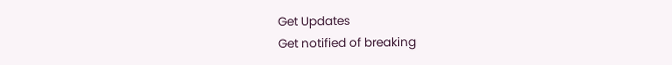Get Updates
Get notified of breaking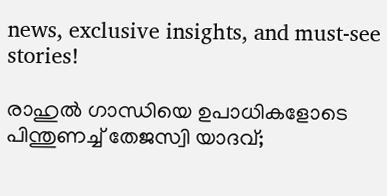news, exclusive insights, and must-see stories!

രാഹുൽ ഗാന്ധിയെ ഉപാധികളോടെ പിന്തുണച്ച് തേജസ്വി യാദവ്;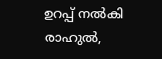ഉറപ്പ് നൽകി രാഹുൽ,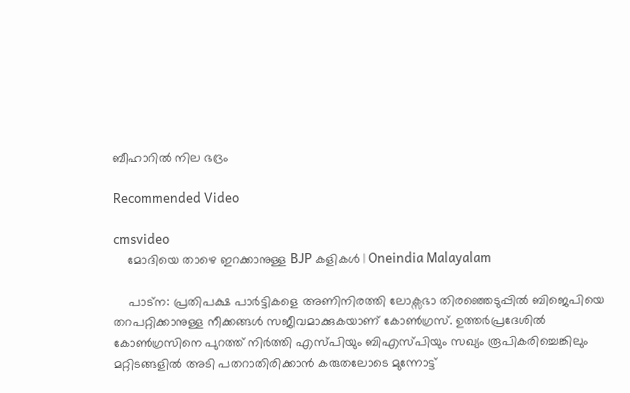ബീഹാറിൽ നില ഭദ്രം

Recommended Video

cmsvideo
    മോദിയെ താഴെ ഇറക്കാനുള്ള BJP കളികൾ | Oneindia Malayalam

    പാട്ന: പ്രതിപക്ഷ പാർട്ടികളെ അണിനിരത്തി ലോക്സഭാ തിരഞ്ഞെടുപ്പിൽ ബിജെപിയെ തറപറ്റിക്കാനുള്ള നീക്കങ്ങൾ സജീവമാക്കുകയാണ് കോൺഗ്രസ്. ഉത്തർപ്രദേശിൽ‌ കോൺഗ്രസിനെ പുറത്ത് നിർത്തി എസ്പിയും ബിഎസ്പിയും സഖ്യം രൂപികരിച്ചെങ്കിലും മറ്റിടങ്ങളിൽ അടി പതറാതിരിക്കാൻ കരുതലോടെ മുന്നോട്ട്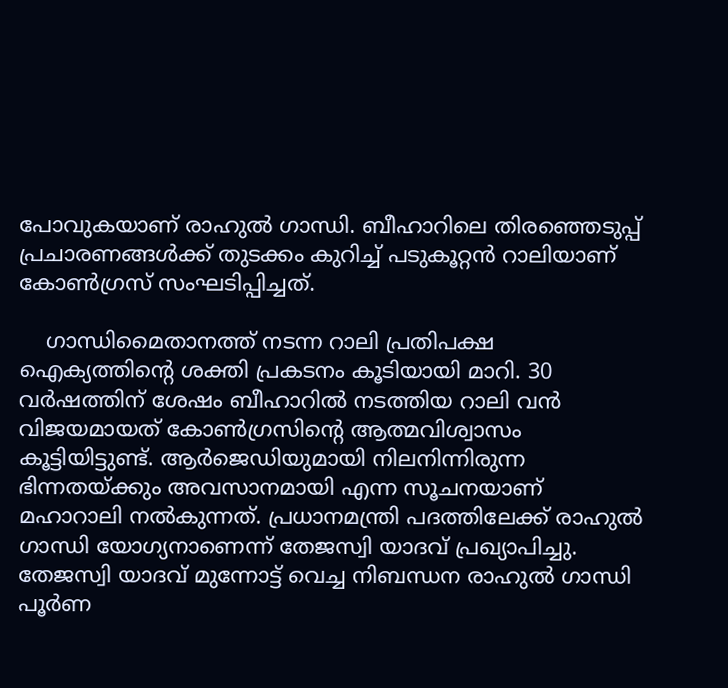പോവുകയാണ് രാഹുൽ ഗാന്ധി. ബീഹാറിലെ തിരഞ്ഞെടുപ്പ് പ്രചാരണങ്ങൾക്ക് തുടക്കം കുറിച്ച് പടുകൂറ്റൻ റാലിയാണ് കോൺഗ്രസ് സംഘടിപ്പിച്ചത്.

    ഗാന്ധിമൈതാനത്ത് നടന്ന റാലി പ്രതിപക്ഷ ഐക്യത്തിന്റെ ശക്തി പ്രകടനം കൂടിയായി മാറി. 30 വർഷത്തിന് ശേഷം ബീഹാറിൽ നടത്തിയ റാലി വൻ വിജയമായത് കോൺഗ്രസിന്റെ ആത്മവിശ്വാസം കൂട്ടിയിട്ടുണ്ട്. ആർജെഡിയുമായി നിലനിന്നിരുന്ന ഭിന്നതയ്ക്കും അവസാനമായി എന്ന സൂചനയാണ് മഹാറാലി നൽകുന്നത്. പ്രധാനമന്ത്രി പദത്തിലേക്ക് രാഹുൽ ഗാന്ധി യോഗ്യനാണെന്ന് തേജസ്വി യാദവ് പ്രഖ്യാപിച്ചു. തേജസ്വി യാദവ് മുന്നോട്ട് വെച്ച നിബന്ധന രാഹുൽ ഗാന്ധി പൂർണ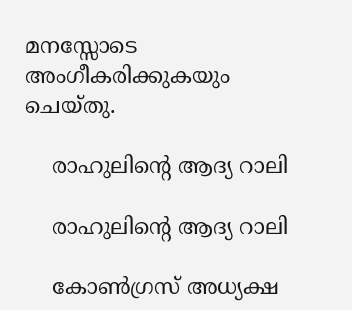മനസ്സോടെ അംഗീകരിക്കുകയും ചെയ്തു.

    രാഹുലിന്റെ ആദ്യ റാലി

    രാഹുലിന്റെ ആദ്യ റാലി

    കോൺഗ്രസ് അധ്യക്ഷ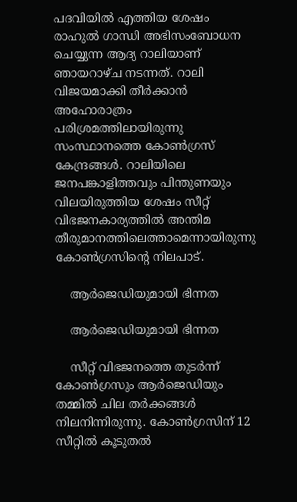പദവിയിൽ എത്തിയ ശേഷം രാഹുൽ ഗാന്ധി അഭിസംബോധന ചെയ്യുന്ന ആദ്യ റാലിയാണ് ഞായറാഴ്ച നടന്നത്. റാലി വിജയമാക്കി തീർക്കാൻ അഹോരാത്രം പരിശ്രമത്തിലായിരുന്നു സംസ്ഥാനത്തെ കോൺഗ്രസ് കേന്ദ്രങ്ങൾ. റാലിയിലെ ജനപങ്കാളിത്തവും പിന്തുണയും വിലയിരുത്തിയ ശേഷം സീറ്റ് വിഭജനകാര്യത്തിൽ അന്തിമ തീരുമാനത്തിലെത്താമെന്നായിരുന്നു കോൺഗ്രസിന്റെ നിലപാട്.

    ആർജെഡിയുമായി ഭിന്നത

    ആർജെഡിയുമായി ഭിന്നത

    സീറ്റ് വിഭജനത്തെ തുടർന്ന് കോൺഗ്രസും ആർജെഡിയും തമ്മിൽ ചില തർക്കങ്ങൾ നിലനിന്നിരുന്നു. കോൺഗ്രസിന് 12 സീറ്റിൽ കൂടുതൽ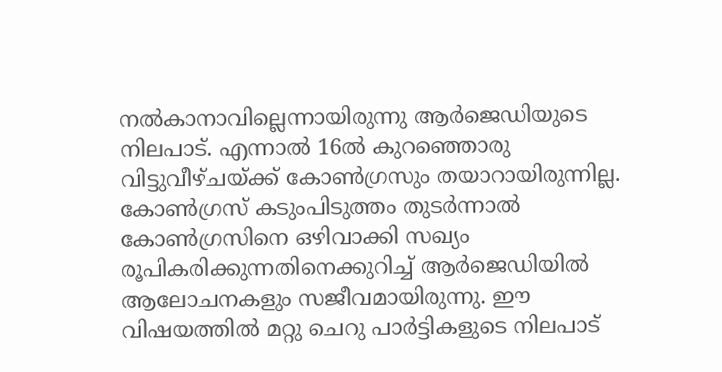നൽകാനാവില്ലെന്നായിരുന്നു ആർജെഡിയുടെ നിലപാട്. എന്നാൽ 16ൽ കുറഞ്ഞൊരു വിട്ടുവീഴ്ചയ്ക്ക് കോൺഗ്രസും തയാറായിരുന്നില്ല. കോൺഗ്രസ് കടുംപിടുത്തം തുടർന്നാൽ കോൺഗ്രസിനെ ഒഴിവാക്കി സഖ്യം രൂപികരിക്കുന്നതിനെക്കുറിച്ച് ആർജെഡിയിൽ ആലോചനകളും സജീവമായിരുന്നു. ഈ വിഷയത്തിൽ മറ്റു ചെറു പാർട്ടികളുടെ നിലപാട്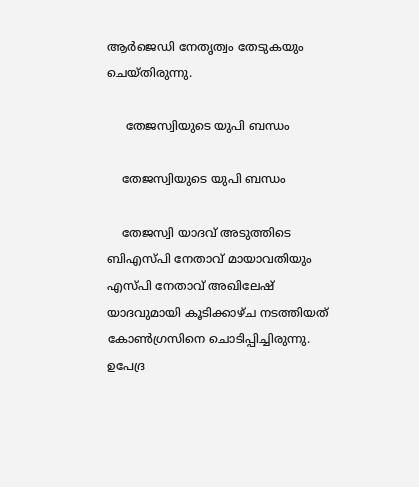ആർജെഡി നേതൃത്വം തേടുകയും ചെയ്തിരുന്നു.

     തേജസ്വിയുടെ യുപി ബന്ധം

    തേജസ്വിയുടെ യുപി ബന്ധം

    തേജസ്വി യാദവ് അടുത്തിടെ ബിഎസ്പി നേതാവ് മായാവതിയും എസ്പി നേതാവ് അഖിലേഷ് യാദവുമായി കൂടിക്കാഴ്ച നടത്തിയത് കോൺഗ്രസിനെ ചൊടിപ്പിച്ചിരുന്നു. ഉപേദ്ര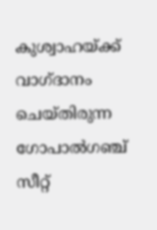കുശ്വാഹയ്ക്ക് വാഗ്ദാനം ചെയ്തിരുന്ന ഗോപാൽഗഞ്ച് സീറ്റ്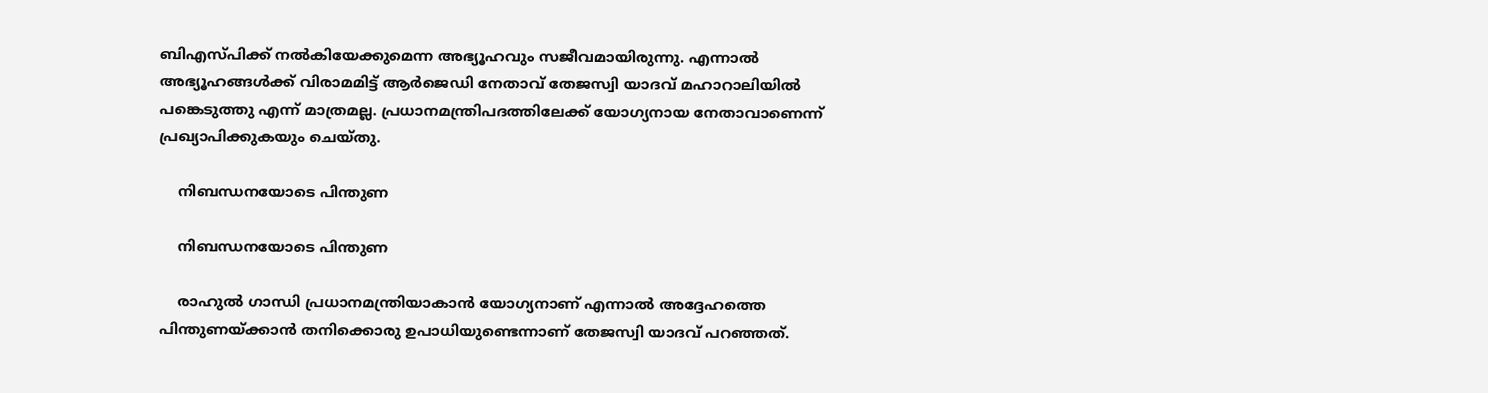ബിഎസ്പിക്ക് നൽകിയേക്കുമെന്ന അഭ്യൂഹവും സജീവമായിരുന്നു. എന്നാൽ അഭ്യൂഹങ്ങൾക്ക് വിരാമമിട്ട് ആർജെഡി നേതാവ് തേജസ്വി യാദവ് മഹാറാലിയിൽ പങ്കെടുത്തു എന്ന് മാത്രമല്ല. പ്രധാനമന്ത്രിപദത്തിലേക്ക് യോഗ്യനായ നേതാവാണെന്ന് പ്രഖ്യാപിക്കുകയും ചെയ്തു.

    നിബന്ധനയോടെ പിന്തുണ

    നിബന്ധനയോടെ പിന്തുണ

    രാഹുൽ ഗാന്ധി പ്രധാനമന്ത്രിയാകാൻ യോഗ്യനാണ് എന്നാൽ അദ്ദേഹത്തെ പിന്തുണയ്ക്കാൻ തനിക്കൊരു ഉപാധിയുണ്ടെന്നാണ് തേജസ്വി യാദവ് പറഞ്ഞത്.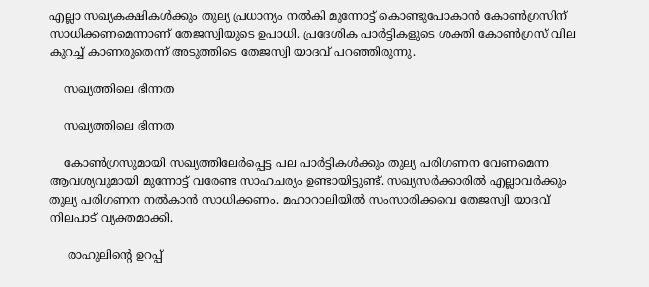എല്ലാ സഖ്യകക്ഷികൾക്കും തുല്യ പ്രധാന്യം നൽകി മുന്നോട്ട് കൊണ്ടുപോകാൻ കോൺഗ്രസിന് സാധിക്കണമെന്നാണ് തേജസ്വിയുടെ ഉപാധി. പ്രദേശിക പാർട്ടികളുടെ ശക്തി കോൺഗ്രസ് വില കുറച്ച് കാണരുതെന്ന് അടുത്തിടെ തേജസ്വി യാദവ് പറഞ്ഞിരുന്നു.

    സഖ്യത്തിലെ ഭിന്നത

    സഖ്യത്തിലെ ഭിന്നത

    കോൺഗ്രസുമായി സഖ്യത്തിലേർപ്പെട്ട പല പാർട്ടികൾക്കും തുല്യ പരിഗണന വേണമെന്ന ആവശ്യവുമായി മുന്നോട്ട് വരേണ്ട സാഹചര്യം ഉണ്ടായിട്ടുണ്ട്. സഖ്യസർക്കാരിൽ എല്ലാവർക്കും തുല്യ പരിഗണന നൽകാൻ സാധിക്കണം. മഹാറാലിയിൽ സംസാരിക്കവെ തേജസ്വി യാദവ് നിലപാട് വ്യക്തമാക്കി.

     രാഹുലിന്റെ ഉറപ്പ്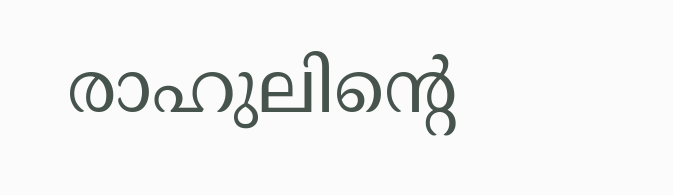രാഹുലിന്റെ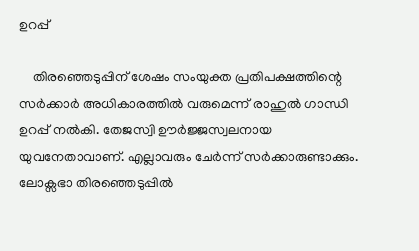ഉറപ്പ്

    തിരഞ്ഞെടുപ്പിന് ശേഷം സംയുക്ത പ്രതിപക്ഷത്തിന്റെ സർക്കാർ അധികാരത്തിൽ വരുമെന്ന് രാഹുൽ ഗാന്ധി ഉറപ്പ് നൽകി. തേജസ്വി ഊർജ്ജസ്വലനായ യുവനേതാവാണ്. എല്ലാവരും ചേർന്ന് സർക്കാരുണ്ടാക്കും. ലോക്സഭാ തിരഞ്ഞെടുപ്പിൽ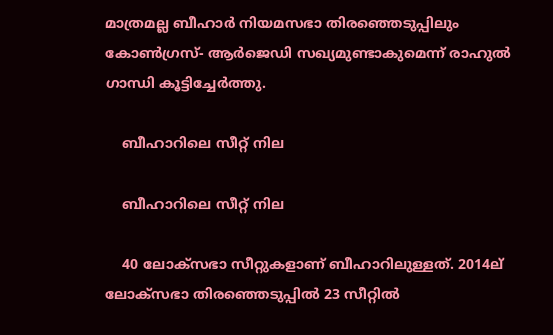മാത്രമല്ല ബീഹാർ നിയമസഭാ തിരഞ്ഞെടുപ്പിലും കോൺഗ്രസ്- ആർജെഡി സഖ്യമുണ്ടാകുമെന്ന് രാഹുൽ ഗാന്ധി കൂട്ടിച്ചേർത്തു.

    ബീഹാറിലെ സീറ്റ് നില

    ബീഹാറിലെ സീറ്റ് നില

    40 ലോക്സഭാ സീറ്റുകളാണ് ബീഹാറിലുള്ളത്. 2014ല് ലോക്സഭാ തിരഞ്ഞെടുപ്പിൽ 23 സീറ്റിൽ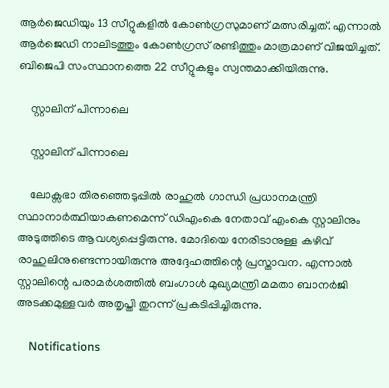ആർജെഡിയും 13 സീറ്റുകളിൽ കോൺഗ്രസുമാണ് മത്സരിച്ചത്. എന്നാൽ ആർജെഡി നാലിടത്തും കോൺഗ്രസ് രണ്ടിത്തും മാത്രമാണ് വിജയിച്ചത്. ബിജെപി സംസ്ഥാനത്തെ 22 സീറ്റുകളും സ്വന്തമാക്കിയിരുന്നു.

    സ്റ്റാലിന് പിന്നാലെ

    സ്റ്റാലിന് പിന്നാലെ

    ലോക്സഭാ തിരഞ്ഞെടുപ്പിൽ രാഹുൽ ഗാന്ധി പ്രധാനമന്ത്രി സ്ഥാനാർത്ഥിയാകണമെന്ന് ഡിഎംകെ നേതാവ് എംകെ സ്റ്റാലിനും അടുത്തിടെ ആവശ്യപ്പെട്ടിരുന്നു. മോദിയെ നേരിടാനുള്ള കഴിവ് രാഹുലിനുണ്ടെന്നായിരുന്നു അദ്ദേഹത്തിന്റെ പ്രസ്താവന. എന്നാൽ സ്റ്റാലിന്റെ പരാമർശത്തിൽ ബംഗാൾ മുഖ്യമന്ത്രി മമതാ ബാനർജി അടക്കമുള്ളവർ അതൃപ്തി തുറന്ന് പ്രകടിപ്പിച്ചിരുന്നു.

    Notifications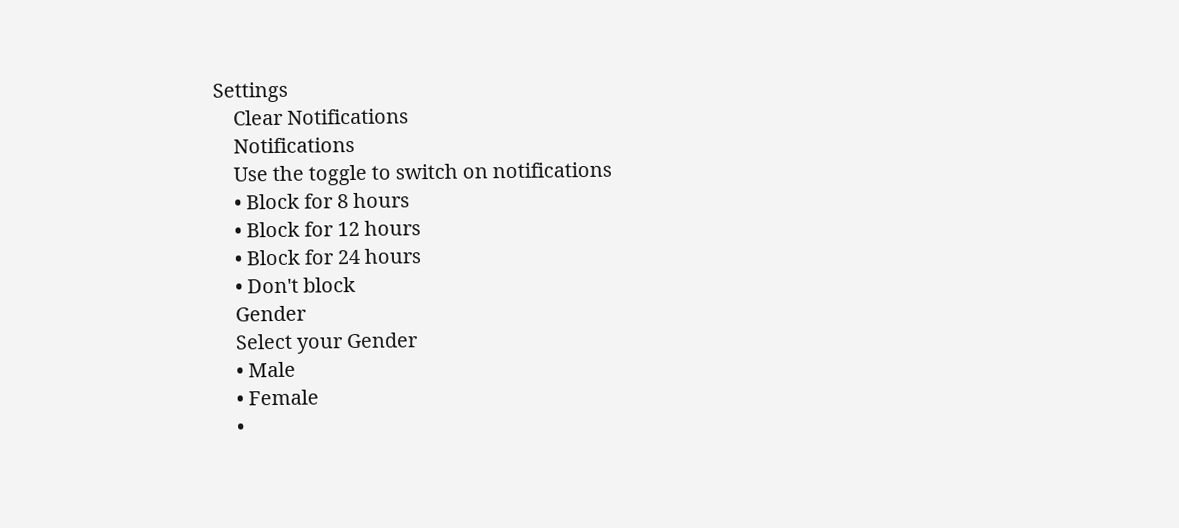Settings
    Clear Notifications
    Notifications
    Use the toggle to switch on notifications
    • Block for 8 hours
    • Block for 12 hours
    • Block for 24 hours
    • Don't block
    Gender
    Select your Gender
    • Male
    • Female
    •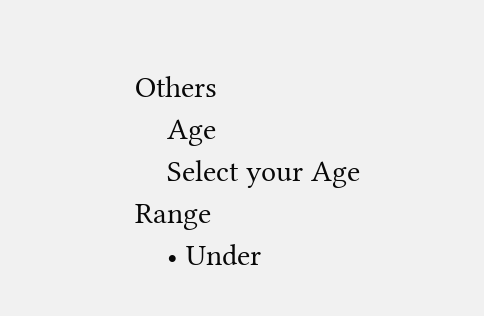Others
    Age
    Select your Age Range
    • Under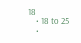18
    • 18 to 25
    •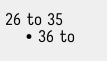26 to 35
    • 36 to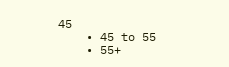45
    • 45 to 55
    • 55+